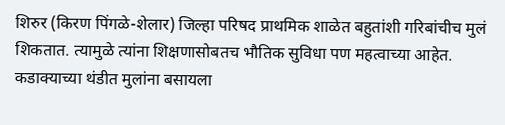शिरुर (किरण पिंगळे-शेलार) जिल्हा परिषद प्राथमिक शाळेत बहुतांशी गरिबांचीच मुलं शिकतात. त्यामुळे त्यांना शिक्षणासोबतच भौतिक सुविधा पण महत्वाच्या आहेत. कडाक्याच्या थंडीत मुलांना बसायला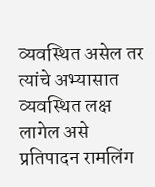व्यवस्थित असेल तर त्यांचे अभ्यासात व्यवस्थित लक्ष लागेल असे प्रतिपादन रामलिंग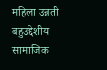महिला उन्नती बहुउद्देशीय सामाजिक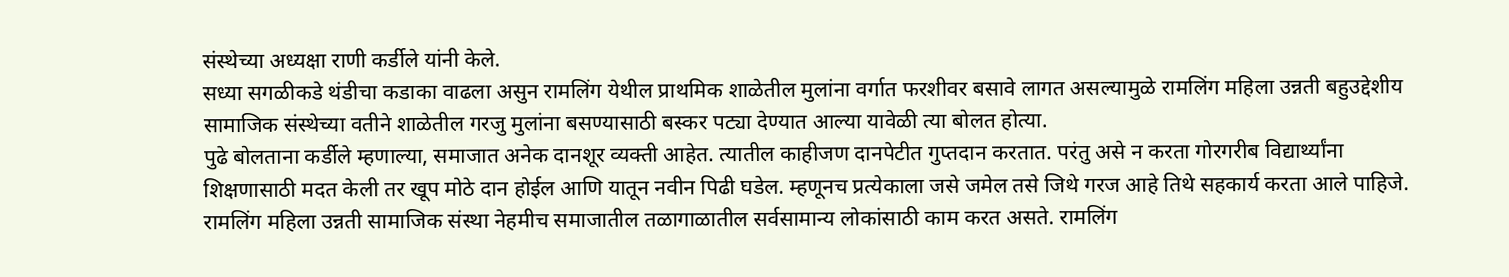संस्थेच्या अध्यक्षा राणी कर्डीले यांनी केले.
सध्या सगळीकडे थंडीचा कडाका वाढला असुन रामलिंग येथील प्राथमिक शाळेतील मुलांना वर्गात फरशीवर बसावे लागत असल्यामुळे रामलिंग महिला उन्नती बहुउद्देशीय सामाजिक संस्थेच्या वतीने शाळेतील गरजु मुलांना बसण्यासाठी बस्कर पट्या देण्यात आल्या यावेळी त्या बोलत होत्या.
पुढे बोलताना कर्डीले म्हणाल्या, समाजात अनेक दानशूर व्यक्ती आहेत. त्यातील काहीजण दानपेटीत गुप्तदान करतात. परंतु असे न करता गोरगरीब विद्यार्थ्यांना शिक्षणासाठी मदत केली तर खूप मोठे दान होईल आणि यातून नवीन पिढी घडेल. म्हणूनच प्रत्येकाला जसे जमेल तसे जिथे गरज आहे तिथे सहकार्य करता आले पाहिजे.
रामलिंग महिला उन्नती सामाजिक संस्था नेहमीच समाजातील तळागाळातील सर्वसामान्य लोकांसाठी काम करत असते. रामलिंग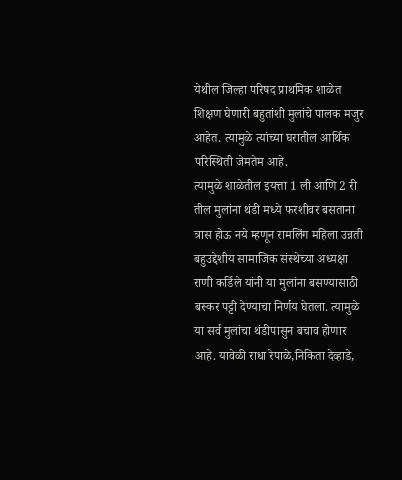येथील जिल्हा परिषद प्राथमिक शाळेत शिक्षण घेणारी बहुतांशी मुलांचे पालक मजुर आहेत. त्यामुळे त्यांच्या घरातील आर्थिक परिस्थिती जेमतेम आहे.
त्यामुळे शाळेतील इयत्ता 1 ली आणि 2 री तील मुलांना थंडी मध्ये फरशीवर बसताना त्रास होऊ नये म्हणून रामलिंग महिला उन्नती बहुउद्देशीय सामाजिक संस्थेच्या अध्यक्षा राणी कर्डिले यांनी या मुलांना बसण्यासाठी बस्कर पट्टी देण्याचा निर्णय घेतला. त्यामुळे या सर्व मुलांचा थंडीपासुन बचाव होणार आहे. यावेळी राधा रेपाळे,निकिता देव्हाडे,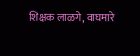शिक्षक लाळगे, वाघमारे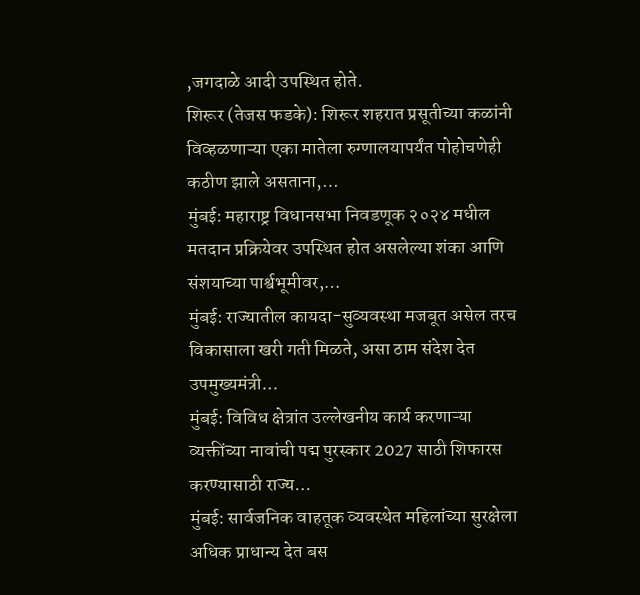,जगदाळे आदी उपस्थित होते.
शिरूर (तेजस फडके): शिरूर शहरात प्रसूतीच्या कळांनी विव्हळणाऱ्या एका मातेला रुग्णालयापर्यंत पोहोचणेही कठीण झाले असताना,…
मुंबई: महाराष्ट्र विधानसभा निवडणूक २०२४ मधील मतदान प्रक्रियेवर उपस्थित होत असलेल्या शंका आणि संशयाच्या पार्श्वभूमीवर,…
मुंबई: राज्यातील कायदा-सुव्यवस्था मजबूत असेल तरच विकासाला खरी गती मिळते, असा ठाम संदेश देत उपमुख्यमंत्री…
मुंबई: विविध क्षेत्रांत उल्लेखनीय कार्य करणाऱ्या व्यक्तींच्या नावांची पद्म पुरस्कार 2027 साठी शिफारस करण्यासाठी राज्य…
मुंबई: सार्वजनिक वाहतूक व्यवस्थेत महिलांच्या सुरक्षेला अधिक प्राधान्य देत बस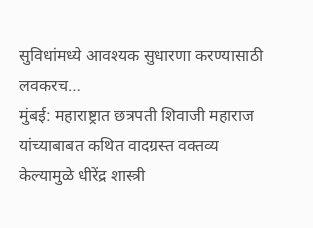सुविधांमध्ये आवश्यक सुधारणा करण्यासाठी लवकरच…
मुंबई: महाराष्ट्रात छत्रपती शिवाजी महाराज यांच्याबाबत कथित वादग्रस्त वक्तव्य केल्यामुळे धीरेंद्र शास्त्री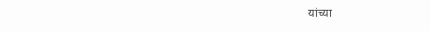यांच्या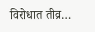विरोधात तीव्र…